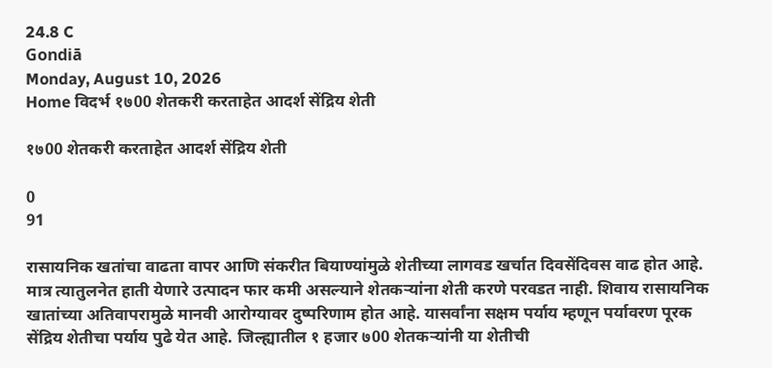24.8 C
Gondiā
Monday, August 10, 2026
Home विदर्भ १७00 शेतकरी करताहेत आदर्श सेंद्रिय शेती

१७00 शेतकरी करताहेत आदर्श सेंद्रिय शेती

0
91

रासायनिक खतांचा वाढता वापर आणि संकरीत बियाण्यांमुळे शेतीच्या लागवड खर्चात दिवसेंदिवस वाढ होत आहे. मात्र त्यातुलनेत हाती येणारे उत्पादन फार कमी असल्याने शेतकर्‍यांना शेती करणे परवडत नाही. शिवाय रासायनिक खातांच्या अतिवापरामुळे मानवी आरोग्यावर दुष्परिणाम होत आहे. यासर्वांना सक्षम पर्याय म्हणून पर्यावरण पूरक सेंद्रिय शेतीचा पर्याय पुढे येत आहे. जिल्ह्यातील १ हजार ७00 शेतकर्‍यांनी या शेतीची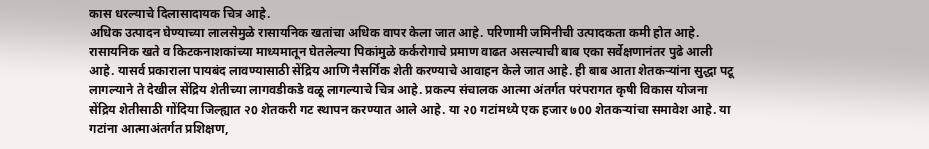कास धरल्याचे दिलासादायक चित्र आहे.
अधिक उत्पादन घेण्याच्या लालसेमुळे रासायनिक खतांचा अधिक वापर केला जात आहे. परिणामी जमिनीची उत्पादकता कमी होत आहे. रासायनिक खते व किटकनाशकांच्या माध्यमातून घेतलेल्या पिकांमुळे कर्करोगाचे प्रमाण वाढत असल्याची बाब एका सर्वेक्षणानंतर पुढे आली आहे. यासर्व प्रकाराला पायबंद लावण्यासाठी सेंद्रिय आणि नैसर्गिक शेती करण्याचे आवाहन केले जात आहे. ही बाब आता शेतकर्‍यांना सुद्धा पटू लागल्याने ते देखील सेंद्रिय शेतीच्या लागवडीकडे वळू लागल्याचे चित्र आहे. प्रकल्प संचालक आत्मा अंतर्गत परंपरागत कृषी विकास योजना सेंद्रिय शेतीसाठी गोंदिया जिल्ह्यात २0 शेतकरी गट स्थापन करण्यात आले आहे. या २0 गटांमध्ये एक हजार ७00 शेतकर्‍यांचा समावेश आहे. या गटांना आत्माअंतर्गत प्रशिक्षण,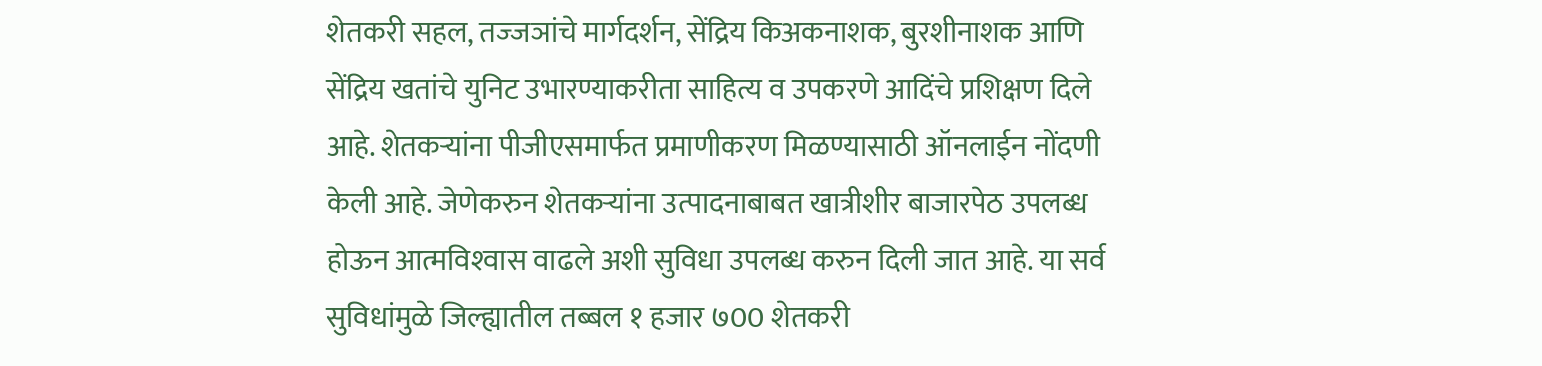शेतकरी सहल, तज्‍जञांचे मार्गदर्शन, सेंद्रिय किअकनाशक, बुरशीनाशक आणि सेंद्रिय खतांचे युनिट उभारण्याकरीता साहित्य व उपकरणे आदिंचे प्रशिक्षण दिले आहे. शेतकर्‍यांना पीजीएसमार्फत प्रमाणीकरण मिळण्यासाठी ऑनलाईन नोंदणी केली आहे. जेणेकरुन शेतकर्‍यांना उत्पादनाबाबत खात्रीशीर बाजारपेठ उपलब्ध होऊन आत्मविश्‍वास वाढले अशी सुविधा उपलब्ध करुन दिली जात आहे. या सर्व सुविधांमुळे जिल्ह्यातील तब्बल १ हजार ७00 शेतकरी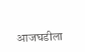आजघडीला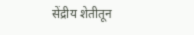सेंद्रीय शेतीतून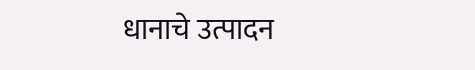धानाचे उत्पादन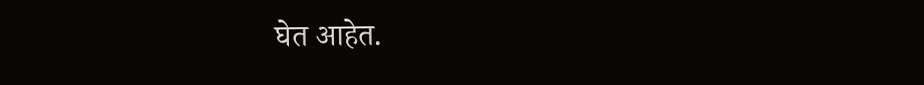घेत आहेत.